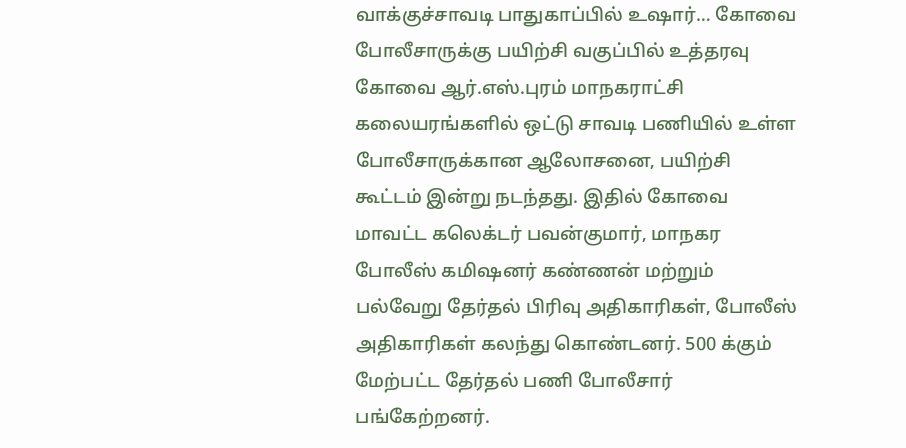வாக்குச்சாவடி பாதுகாப்பில் உஷார்… கோவை போலீசாருக்கு பயிற்சி வகுப்பில் உத்தரவு
கோவை ஆர்.எஸ்.புரம் மாநகராட்சி கலையரங்களில் ஒட்டு சாவடி பணியில் உள்ள போலீசாருக்கான ஆலோசனை, பயிற்சி கூட்டம் இன்று நடந்தது. இதில் கோவை மாவட்ட கலெக்டர் பவன்குமார், மாநகர போலீஸ் கமிஷனர் கண்ணன் மற்றும் பல்வேறு தேர்தல் பிரிவு அதிகாரிகள், போலீஸ் அதிகாரிகள் கலந்து கொண்டனர். 500 க்கும் மேற்பட்ட தேர்தல் பணி போலீசார் பங்கேற்றனர்.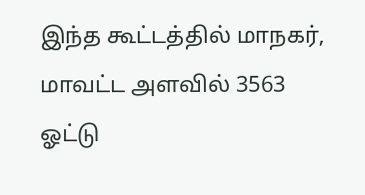இந்த கூட்டத்தில் மாநகர், மாவட்ட அளவில் 3563 ஓட்டு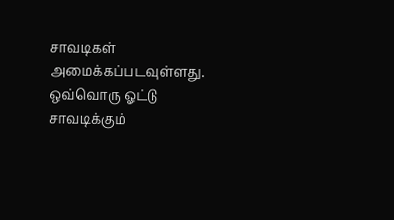சாவடிகள் அமைக்கப்படவுள்ளது. ஒவ்வொரு ஓட்டு சாவடிக்கும்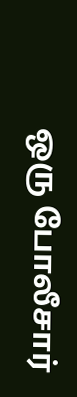ஒரு போலீசார்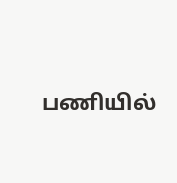பணியில்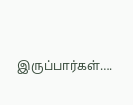இருப்பார்கள்….